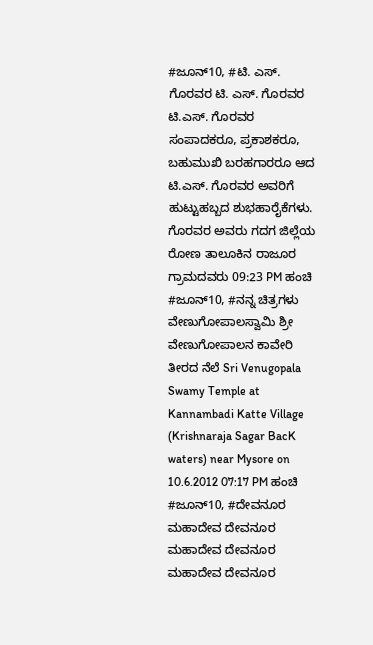#ಜೂನ್10, #ಟಿ. ಎಸ್. ಗೊರವರ ಟಿ. ಎಸ್. ಗೊರವರ ಟಿ.ಎಸ್. ಗೊರವರ ಸಂಪಾದಕರೂ, ಪ್ರಕಾಶಕರೂ, ಬಹುಮುಖಿ ಬರಹಗಾರರೂ ಆದ ಟಿ.ಎಸ್. ಗೊರವರ ಅವರಿಗೆ ಹುಟ್ಟುಹಬ್ಬದ ಶುಭಹಾರೈಕೆಗಳು. ಗೊರವರ ಅವರು ಗದಗ ಜಿಲ್ಲೆಯ ರೋಣ ತಾಲೂಕಿನ ರಾಜೂರ ಗ್ರಾಮದವರು 09:23 PM ಹಂಚಿ
#ಜೂನ್10, #ನನ್ನ ಚಿತ್ರಗಳು ವೇಣುಗೋಪಾಲಸ್ವಾಮಿ ಶ್ರೀ ವೇಣುಗೋಪಾಲನ ಕಾವೇರಿ ತೀರದ ನೆಲೆ Sri Venugopala Swamy Temple at Kannambadi Katte Village (Krishnaraja Sagar BacK waters) near Mysore on 10.6.2012 07:17 PM ಹಂಚಿ
#ಜೂನ್10, #ದೇವನೂರ ಮಹಾದೇವ ದೇವನೂರ ಮಹಾದೇವ ದೇವನೂರ ಮಹಾದೇವ ದೇವನೂರ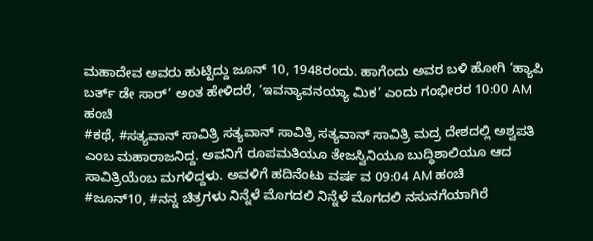ಮಹಾದೇವ ಅವರು ಹುಟ್ಟಿದ್ದು ಜೂನ್ 10, 1948ರಂದು. ಹಾಗೆಂದು ಅವರ ಬಳಿ ಹೋಗಿ ‘ಹ್ಯಾಪಿ ಬರ್ತ್ ಡೇ ಸಾರ್’ ಅಂತ ಹೇಳಿದರೆ, ‘ಇವನ್ಯಾವನಯ್ಯಾ ಮಿಕ’ ಎಂದು ಗಂಭೀರರ 10:00 AM ಹಂಚಿ
#ಕಥೆ, #ಸತ್ಯವಾನ್ ಸಾವಿತ್ರಿ ಸತ್ಯವಾನ್ ಸಾವಿತ್ರಿ ಸತ್ಯವಾನ್ ಸಾವಿತ್ರಿ ಮದ್ರ ದೇಶದಲ್ಲಿ ಅಶ್ವಪತಿ ಎಂಬ ಮಹಾರಾಜನಿದ್ದ. ಅವನಿಗೆ ರೂಪಮತಿಯೂ ತೇಜಸ್ವಿನಿಯೂ ಬುದ್ಧಿಶಾಲಿಯೂ ಆದ ಸಾವಿತ್ರಿಯೆಂಬ ಮಗಳಿದ್ದಳು. ಅವಳಿಗೆ ಹದಿನೆಂಟು ವರ್ಷ ವ 09:04 AM ಹಂಚಿ
#ಜೂನ್10, #ನನ್ನ ಚಿತ್ರಗಳು ನಿನ್ನೆಳೆ ಮೊಗದಲಿ ನಿನ್ನೆಳೆ ಮೊಗದಲಿ ನಸುನಗೆಯಾಗಿರೆ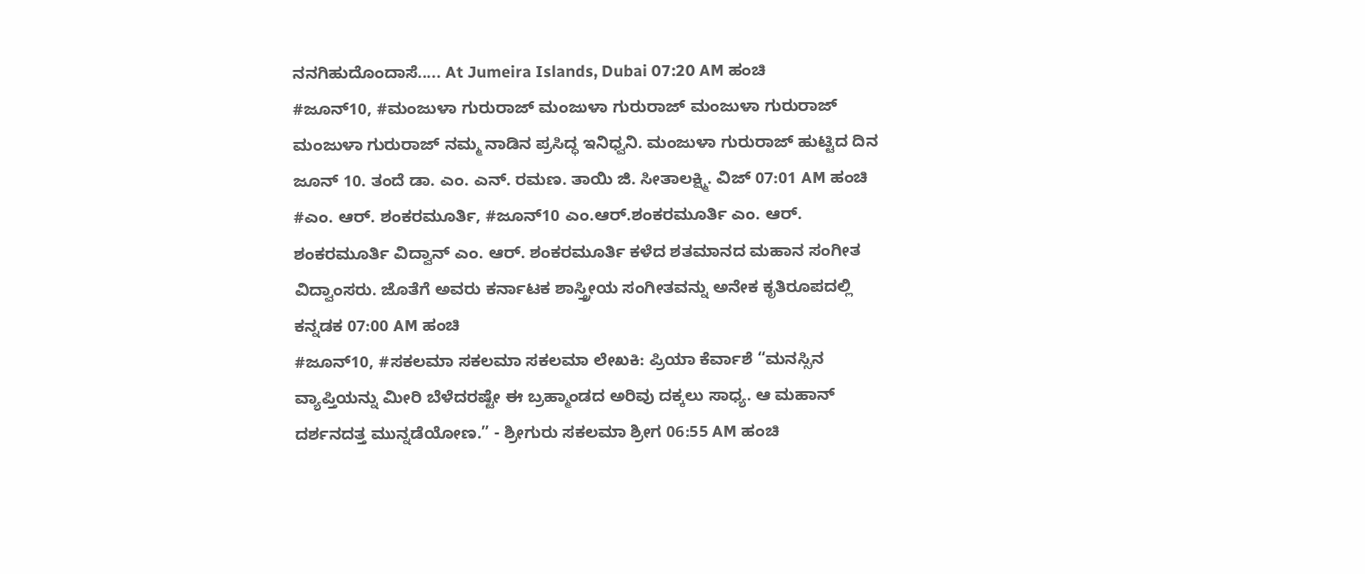ನನಗಿಹುದೊಂದಾಸೆ..... At Jumeira Islands, Dubai 07:20 AM ಹಂಚಿ
#ಜೂನ್10, #ಮಂಜುಳಾ ಗುರುರಾಜ್ ಮಂಜುಳಾ ಗುರುರಾಜ್ ಮಂಜುಳಾ ಗುರುರಾಜ್ ಮಂಜುಳಾ ಗುರುರಾಜ್ ನಮ್ಮ ನಾಡಿನ ಪ್ರಸಿದ್ಧ ಇನಿಧ್ವನಿ. ಮಂಜುಳಾ ಗುರುರಾಜ್ ಹುಟ್ಟಿದ ದಿನ ಜೂನ್ 10. ತಂದೆ ಡಾ. ಎಂ. ಎನ್. ರಮಣ. ತಾಯಿ ಜಿ. ಸೀತಾಲಕ್ಷ್ಮಿ. ವಿಜ್ 07:01 AM ಹಂಚಿ
#ಎಂ. ಆರ್. ಶಂಕರಮೂರ್ತಿ, #ಜೂನ್10 ಎಂ.ಆರ್.ಶಂಕರಮೂರ್ತಿ ಎಂ. ಆರ್. ಶಂಕರಮೂರ್ತಿ ವಿದ್ವಾನ್ ಎಂ. ಆರ್. ಶಂಕರಮೂರ್ತಿ ಕಳೆದ ಶತಮಾನದ ಮಹಾನ ಸಂಗೀತ ವಿದ್ವಾಂಸರು. ಜೊತೆಗೆ ಅವರು ಕರ್ನಾಟಕ ಶಾಸ್ತ್ರೀಯ ಸಂಗೀತವನ್ನು ಅನೇಕ ಕೃತಿರೂಪದಲ್ಲಿ ಕನ್ನಡಕ 07:00 AM ಹಂಚಿ
#ಜೂನ್10, #ಸಕಲಮಾ ಸಕಲಮಾ ಸಕಲಮಾ ಲೇಖಕಿ: ಪ್ರಿಯಾ ಕೆರ್ವಾಶೆ “ಮನಸ್ಸಿನ ವ್ಯಾಪ್ತಿಯನ್ನು ಮೀರಿ ಬೆಳೆದರಷ್ಟೇ ಈ ಬ್ರಹ್ಮಾಂಡದ ಅರಿವು ದಕ್ಕಲು ಸಾಧ್ಯ. ಆ ಮಹಾನ್ ದರ್ಶನದತ್ತ ಮುನ್ನಡೆಯೋಣ.” - ಶ್ರೀಗುರು ಸಕಲಮಾ ಶ್ರೀಗ 06:55 AM ಹಂಚಿ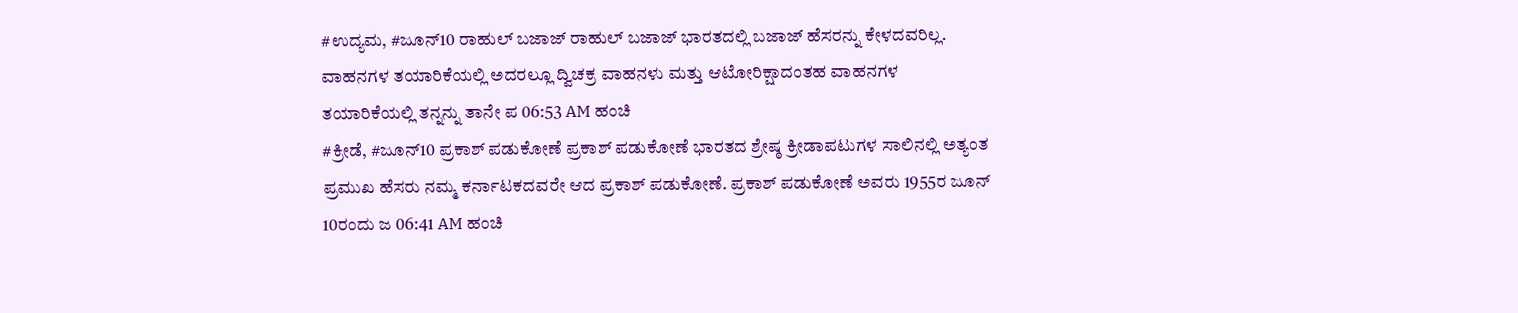#ಉದ್ಯಮ, #ಜೂನ್10 ರಾಹುಲ್ ಬಜಾಜ್ ರಾಹುಲ್ ಬಜಾಜ್ ಭಾರತದಲ್ಲಿ ಬಜಾಜ್ ಹೆಸರನ್ನು ಕೇಳದವರಿಲ್ಲ. ವಾಹನಗಳ ತಯಾರಿಕೆಯಲ್ಲಿ ಅದರಲ್ಲೂ ದ್ವಿಚಕ್ರ ವಾಹನಳು ಮತ್ತು ಆಟೋರಿಕ್ಷಾದಂತಹ ವಾಹನಗಳ ತಯಾರಿಕೆಯಲ್ಲಿ ತನ್ನನ್ನು ತಾನೇ ಪ 06:53 AM ಹಂಚಿ
#ಕ್ರೀಡೆ, #ಜೂನ್10 ಪ್ರಕಾಶ್ ಪಡುಕೋಣೆ ಪ್ರಕಾಶ್ ಪಡುಕೋಣೆ ಭಾರತದ ಶ್ರೇಷ್ಠ ಕ್ರೀಡಾಪಟುಗಳ ಸಾಲಿನಲ್ಲಿ ಅತ್ಯಂತ ಪ್ರಮುಖ ಹೆಸರು ನಮ್ಮ ಕರ್ನಾಟಕದವರೇ ಆದ ಪ್ರಕಾಶ್ ಪಡುಕೋಣೆ. ಪ್ರಕಾಶ್ ಪಡುಕೋಣೆ ಅವರು 1955ರ ಜೂನ್ 10ರಂದು ಜ 06:41 AM ಹಂಚಿ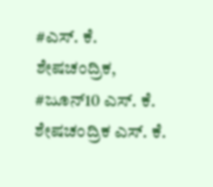#ಎಸ್. ಕೆ. ಶೇಷಚಂದ್ರಿಕ, #ಜೂನ್10 ಎಸ್. ಕೆ. ಶೇಷಚಂದ್ರಿಕ ಎಸ್. ಕೆ.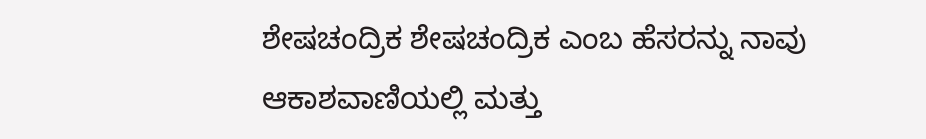ಶೇಷಚಂದ್ರಿಕ ಶೇಷಚಂದ್ರಿಕ ಎಂಬ ಹೆಸರನ್ನು ನಾವು ಆಕಾಶವಾಣಿಯಲ್ಲಿ ಮತ್ತು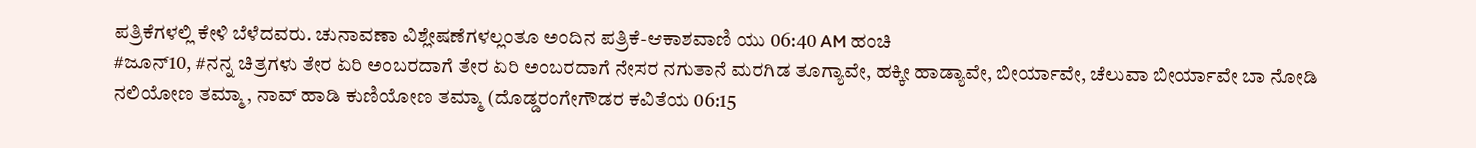ಪತ್ರಿಕೆಗಳಲ್ಲಿ ಕೇಳಿ ಬೆಳೆದವರು. ಚುನಾವಣಾ ವಿಶ್ಲೇಷಣೆಗಳಲ್ಲಂತೂ ಅಂದಿನ ಪತ್ರಿಕೆ-ಆಕಾಶವಾಣಿ ಯು 06:40 AM ಹಂಚಿ
#ಜೂನ್10, #ನನ್ನ ಚಿತ್ರಗಳು ತೇರ ಏರಿ ಅಂಬರದಾಗೆ ತೇರ ಏರಿ ಅಂಬರದಾಗೆ ನೇಸರ ನಗುತಾನೆ ಮರಗಿಡ ತೂಗ್ಯಾವೇ, ಹಕ್ಕೀ ಹಾಡ್ಯಾವೇ, ಬೀರ್ಯಾವೇ, ಚೆಲುವಾ ಬೀರ್ಯಾವೇ ಬಾ ನೋಡಿ ನಲಿಯೋಣ ತಮ್ಮಾ, ನಾವ್ ಹಾಡಿ ಕುಣಿಯೋಣ ತಮ್ಮಾ (ದೊಡ್ಡರಂಗೇಗೌಡರ ಕವಿತೆಯ 06:15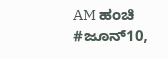AM ಹಂಚಿ
#ಜೂನ್10,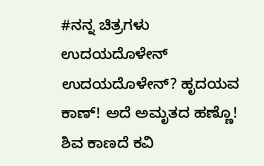#ನನ್ನ ಚಿತ್ರಗಳು ಉದಯದೊಳೇನ್ ಉದಯದೊಳೇನ್? ಹೃದಯವ ಕಾಣ್! ಅದೆ ಅಮೃತದ ಹಣ್ಣೊ! ಶಿವ ಕಾಣದೆ ಕವಿ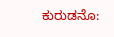ಕುರುಡನೊ: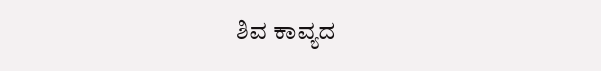ಶಿವ ಕಾವ್ಯದ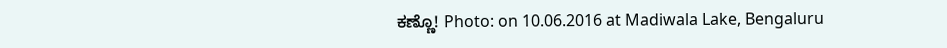ಕಣ್ಣೊ! Photo: on 10.06.2016 at Madiwala Lake, Bengaluru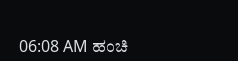06:08 AM ಹಂಚಿ